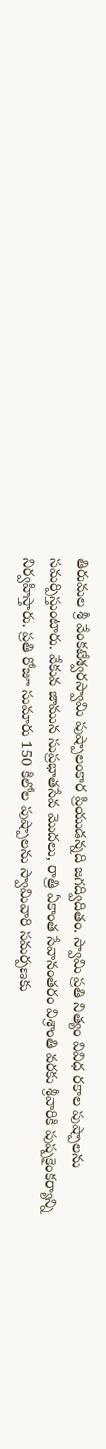తిరుమల శ్రీ వేంకటేశ్వరస్వామి పుష్పాలంకార ప్రియుడన్నది జగద్విదితం. స్వామి ప్రతి నిత్యం వివిధ రకాల పుష్పాలను సమర్పిస్తుంటారు. వేకువ జామున సుప్రభాతసేవ మొదలు, రాత్రి ఏకాంత సేవానంతరం విశ్రాంతి వరకు శ్రీవారికి పుష్పకైంకర్యాన్ని నిర్వహిస్తారు. ప్రతి రోజూ సుమారు 150 కిలోల పుష్పాలను స్వామివారి సమర్పణకు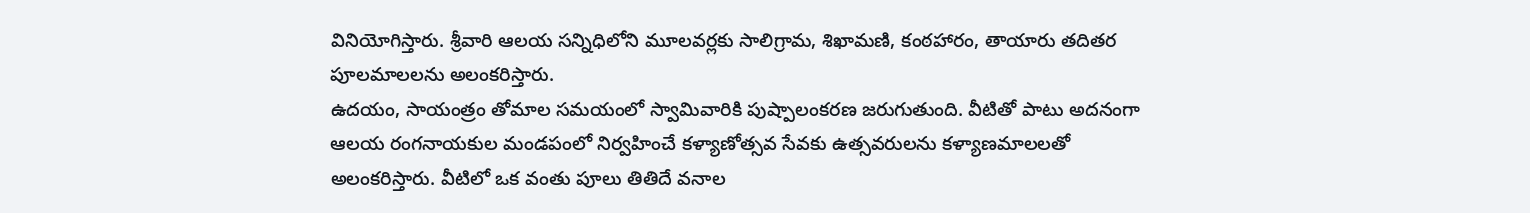వినియోగిస్తారు. శ్రీవారి ఆలయ సన్నిధిలోని మూలవర్లకు సాలిగ్రామ, శిఖామణి, కంఠహారం, తాయారు తదితర పూలమాలలను అలంకరిస్తారు.
ఉదయం, సాయంత్రం తోమాల సమయంలో స్వామివారికి పుష్పాలంకరణ జరుగుతుంది. వీటితో పాటు అదనంగా ఆలయ రంగనాయకుల మండపంలో నిర్వహించే కళ్యాణోత్సవ సేవకు ఉత్సవరులను కళ్యాణమాలలతో అలంకరిస్తారు. వీటిలో ఒక వంతు పూలు తితిదే వనాల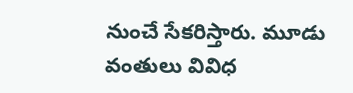నుంచే సేకరిస్తారు. మూడు వంతులు వివిధ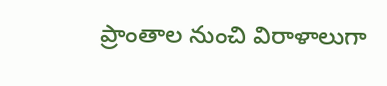ప్రాంతాల నుంచి విరాళాలుగా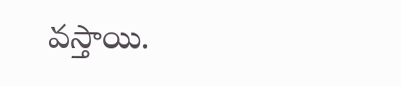వస్తాయి.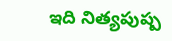ఇది నిత్యపుష్ప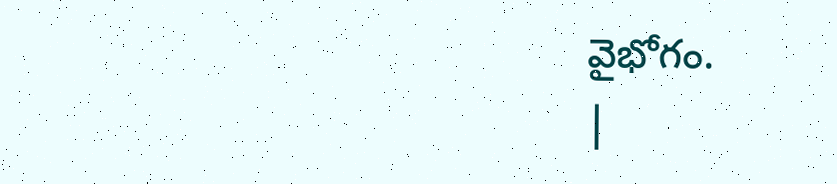వైభోగం.
|